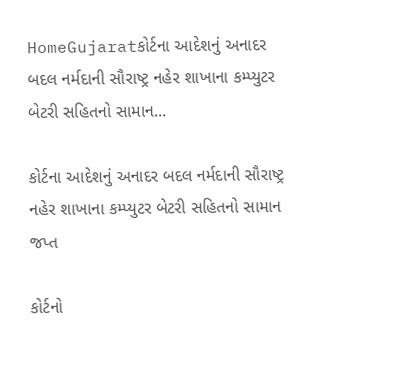HomeGujaratકોર્ટના આદેશનું અનાદર બદલ નર્મદાની સૌરાષ્ટ્ર નહેર શાખાના કમ્પ્યુટર બેટરી સહિતનો સામાન...

કોર્ટના આદેશનું અનાદર બદલ નર્મદાની સૌરાષ્ટ્ર નહેર શાખાના કમ્પ્યુટર બેટરી સહિતનો સામાન જપ્ત

કોર્ટનો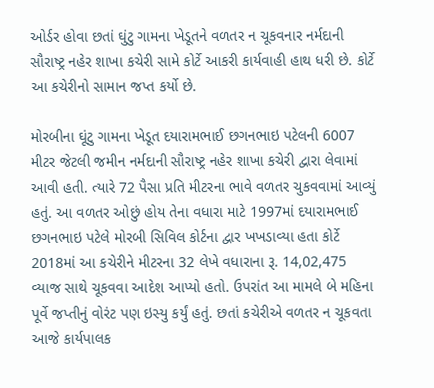ઓર્ડર હોવા છતાં ઘુંટુ ગામના ખેડૂતને વળતર ન ચૂકવનાર નર્મદાની સૌરાષ્ટ્ર નહેર શાખા કચેરી સામે કોર્ટે આકરી કાર્યવાહી હાથ ધરી છે. કોર્ટે આ કચેરીનો સામાન જપ્ત કર્યો છે.

મોરબીના ઘૂંટુ ગામના ખેડૂત દયારામભાઈ છગનભાઇ પટેલની 6007 મીટર જેટલી જમીન નર્મદાની સૌરાષ્ટ્ર નહેર શાખા કચેરી દ્વારા લેવામાં આવી હતી. ત્યારે 72 પૈસા પ્રતિ મીટરના ભાવે વળતર ચુકવવામાં આવ્યું હતું. આ વળતર ઓછું હોય તેના વધારા માટે 1997માં દયારામભાઈ છગનભાઇ પટેલે મોરબી સિવિલ કોર્ટના દ્વાર ખખડાવ્યા હતા કોર્ટે 2018માં આ કચેરીને મીટરના 32 લેખે વધારાના રૂ. 14,02,475 વ્યાજ સાથે ચૂકવવા આદેશ આપ્યો હતો. ઉપરાંત આ મામલે બે મહિના પૂર્વે જપ્તીનું વોરંટ પણ ઇસ્યુ કર્યું હતું. છતાં કચેરીએ વળતર ન ચૂકવતા આજે કાર્યપાલક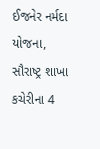ઈજનેર નર્મદા યોજના, સૌરાષ્ટ્ર શાખા કચેરીના 4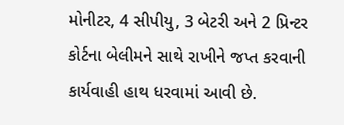મોનીટર, 4 સીપીયુ, 3 બેટરી અને 2 પ્રિન્ટર કોર્ટના બેલીમને સાથે રાખીને જપ્ત કરવાની કાર્યવાહી હાથ ધરવામાં આવી છે.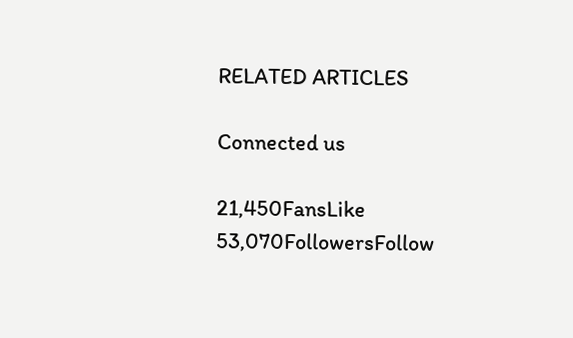RELATED ARTICLES

Connected us

21,450FansLike
53,070FollowersFollow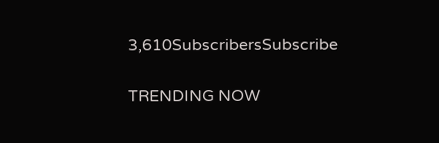3,610SubscribersSubscribe

TRENDING NOW